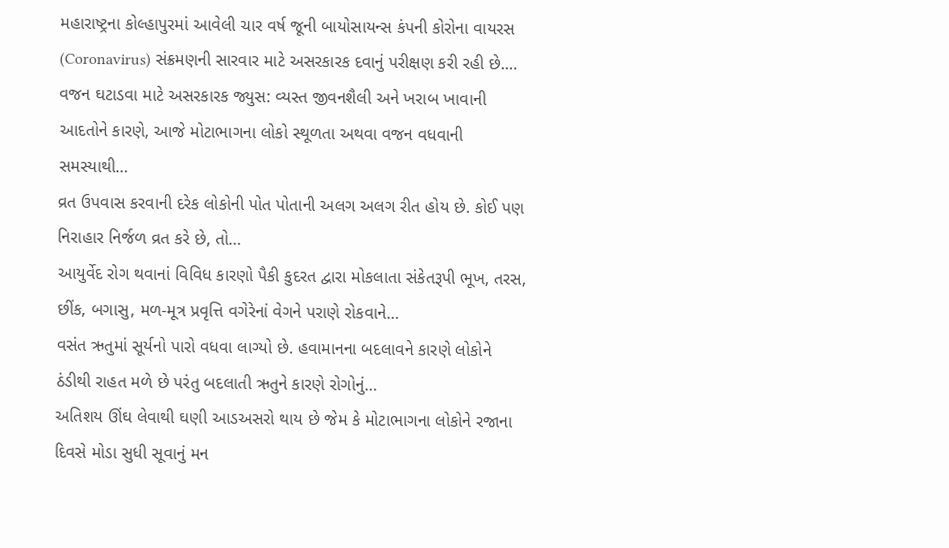મહારાષ્ટ્રના કોલ્હાપુરમાં આવેલી ચાર વર્ષ જૂની બાયોસાયન્સ કંપની કોરોના વાયરસ (Coronavirus) સંક્રમણની સારવાર માટે અસરકારક દવાનું પરીક્ષણ કરી રહી છે.…
વજન ઘટાડવા માટે અસરકારક જ્યુસ: વ્યસ્ત જીવનશૈલી અને ખરાબ ખાવાની આદતોને કારણે, આજે મોટાભાગના લોકો સ્થૂળતા અથવા વજન વધવાની સમસ્યાથી…
વ્રત ઉપવાસ કરવાની દરેક લોકોની પોત પોતાની અલગ અલગ રીત હોય છે. કોઈ પણ નિરાહાર નિર્જળ વ્રત કરે છે, તો…
આયુર્વેદ રોગ થવાનાં વિવિધ કારણો પૈકી કુદરત દ્વારા મોકલાતા સંકેતરૂપી ભૂખ, તરસ, છીંક, બગાસુ, મળ-મૂત્ર પ્રવૃત્તિ વગેરેનાં વેગને પરાણે રોકવાને…
વસંત ઋતુમાં સૂર્યનો પારો વધવા લાગ્યો છે. હવામાનના બદલાવને કારણે લોકોને ઠંડીથી રાહત મળે છે પરંતુ બદલાતી ઋતુને કારણે રોગોનું…
અતિશય ઊંઘ લેવાથી ઘણી આડઅસરો થાય છે જેમ કે મોટાભાગના લોકોને રજાના દિવસે મોડા સુધી સૂવાનું મન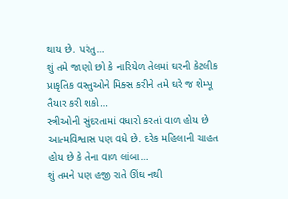થાય છે. પરંતુ…
શું તમે જાણો છો કે નારિયેળ તેલમાં ઘરની કેટલીક પ્રાકૃતિક વસ્તુઓને મિક્સ કરીને તમે ઘરે જ શેમ્પૂ તૈયાર કરી શકો…
સ્ત્રીઓની સુંદરતામાં વધારો કરતાં વાળ હોય છે આત્મવિશ્વાસ પણ વધે છે. દરેક મહિલાની ચાહત હોય છે કે તેના વાળ લાંબા…
શું તમને પણ હજી રાતે ઊંઘ નથી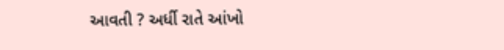આવતી ? અર્ધી રાતે આંખો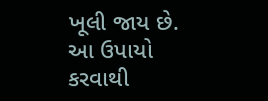ખૂલી જાય છે. આ ઉપાયો કરવાથી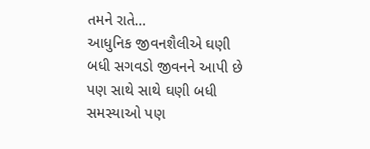તમને રાતે…
આધુનિક જીવનશૈલીએ ઘણી બધી સગવડો જીવનને આપી છે પણ સાથે સાથે ઘણી બધી સમસ્યાઓ પણ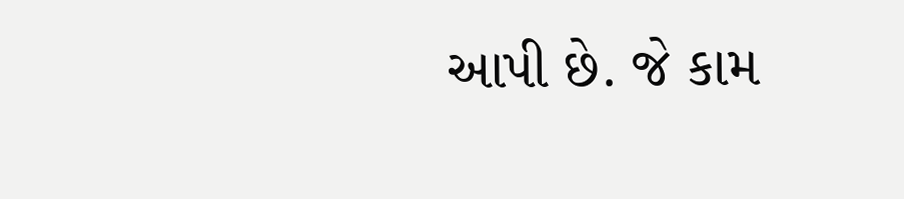આપી છે. જે કામ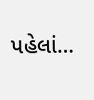પહેલાં…